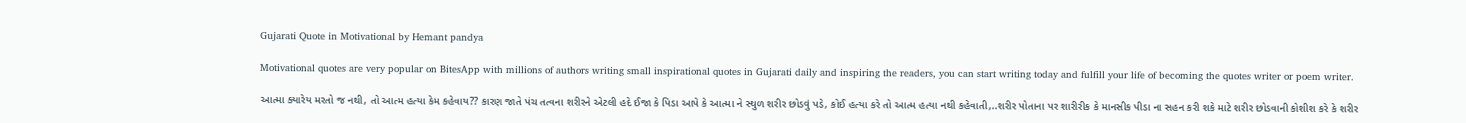Gujarati Quote in Motivational by Hemant pandya

Motivational quotes are very popular on BitesApp with millions of authors writing small inspirational quotes in Gujarati daily and inspiring the readers, you can start writing today and fulfill your life of becoming the quotes writer or poem writer.

આત્મા ક્યારેય મરતો જ નથી, તો આત્મ હત્યા કેમ કહેવાય?? કારણ જાતે પંચ તત્વના શરીરને એટલી હદે ઈજા કે પિડા આપે કે આત્મા ને સ્થુળ શરીર છોડવું પડે, કોઈ હત્યા કરે તો આત્મ હત્યા નથી કહેવાતી,..શરીર પોતાના પર શારીરીક કે માનસીક પીડા ના સહન કરી શકે માટે શરીર છોડવાની કોશીશ કરે કે શરીર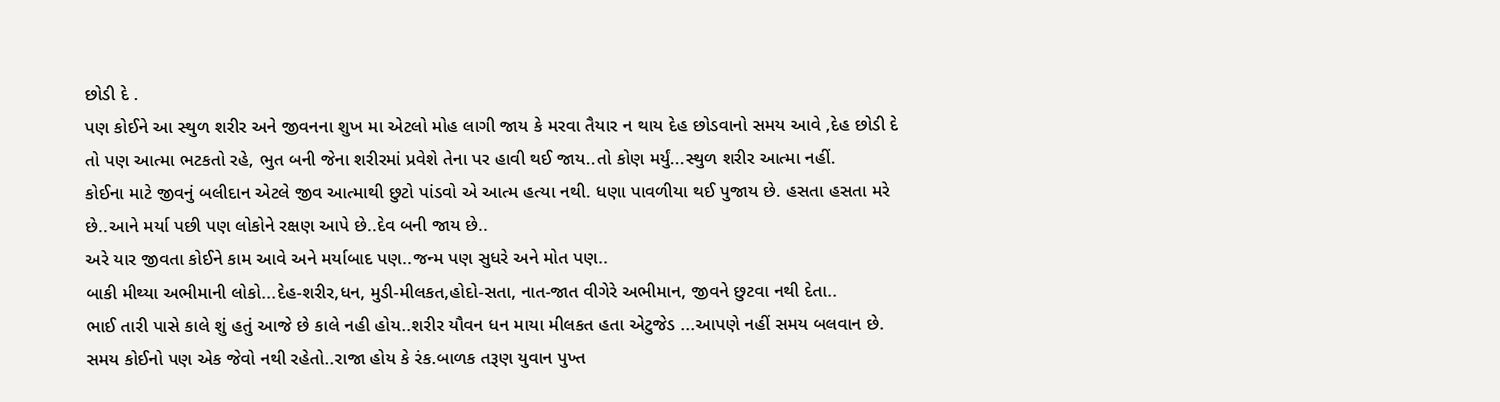છોડી દે .
પણ કોઈને આ સ્થુળ શરીર અને જીવનના શુખ મા એટલો મોહ લાગી જાય કે મરવા તૈયાર ન થાય દેહ છોડવાનો સમય આવે ,દેહ છોડી દે તો પણ આત્મા ભટકતો રહે, ભુત બની જેના શરીરમાં પ્રવેશે તેના પર હાવી થઈ જાય..તો કોણ મર્યું...સ્થુળ શરીર આત્મા નહીં.
કોઈના માટે જીવનું બલીદાન એટલે જીવ આત્માથી છુટો પાંડવો એ આત્મ હત્યા નથી. ધણા પાવળીયા થઈ પુજાય છે. હસતા હસતા મરે છે..આને મર્યા પછી પણ લોકોને રક્ષણ આપે છે..દેવ બની જાય છે..
અરે યાર જીવતા કોઈને કામ આવે અને મર્યાબાદ પણ..જન્મ પણ સુધરે અને મોત પણ..
બાકી મીથ્યા અભીમાની લોકો...દેહ-શરીર,ધન, મુડી-મીલકત,હોદો-સતા, નાત-જાત વીગેરે અભીમાન, જીવને છુટવા નથી દેતા..
ભાઈ તારી પાસે કાલે શું હતું આજે છે કાલે નહી હોય..શરીર યૌવન ધન માયા મીલકત હતા એટુજેડ ...આપણે નહીં સમય બલવાન છે. સમય કોઈનો પણ એક જેવો નથી રહેતો..રાજા હોય કે રંક.બાળક તરૂણ યુવાન પુખ્ત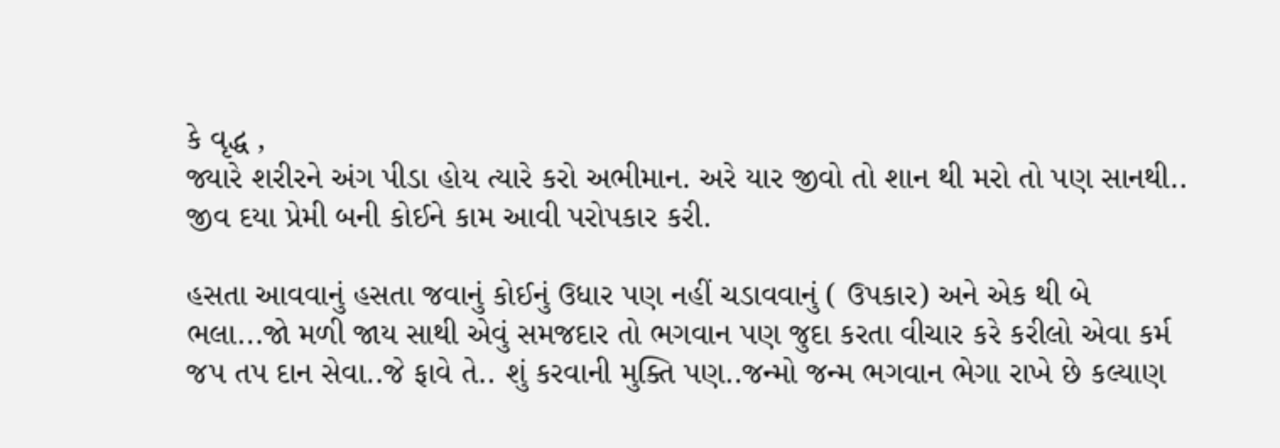કે વૃદ્ધ ,
જ્યારે શરીરને અંગ પીડા હોય ત્યારે કરો અભીમાન. અરે યાર જીવો તો શાન થી મરો તો પણ સાનથી..
જીવ દયા પ્રેમી બની કોઈને કામ આવી પરોપકાર કરી.

હસતા આવવાનું હસતા જવાનું કોઈનું ઉધાર પણ નહીં ચડાવવાનું ( ઉપકાર) અને એક થી બે ભલા...જો મળી જાય સાથી એવું સમજદાર તો ભગવાન પણ જુદા કરતા વીચાર કરે કરીલો એવા કર્મ જપ તપ દાન સેવા..જે ફાવે તે.. શું કરવાની મુક્તિ પણ..જન્મો જન્મ ભગવાન ભેગા રાખે છે કલ્યાણ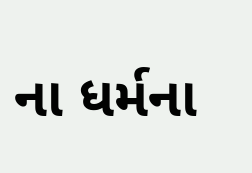ના ધર્મના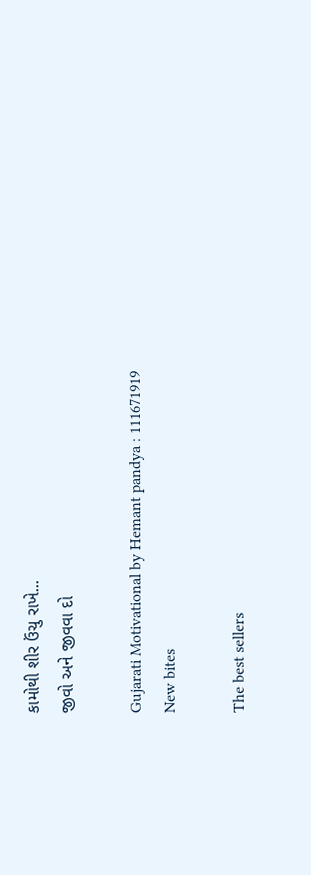કામોથી શીર ઉંચુ રાખે...
જીવો અને જીવવા દો

Gujarati Motivational by Hemant pandya : 111671919
New bites

The best sellers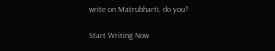write on Matrubharti, do you?

Start Writing Now